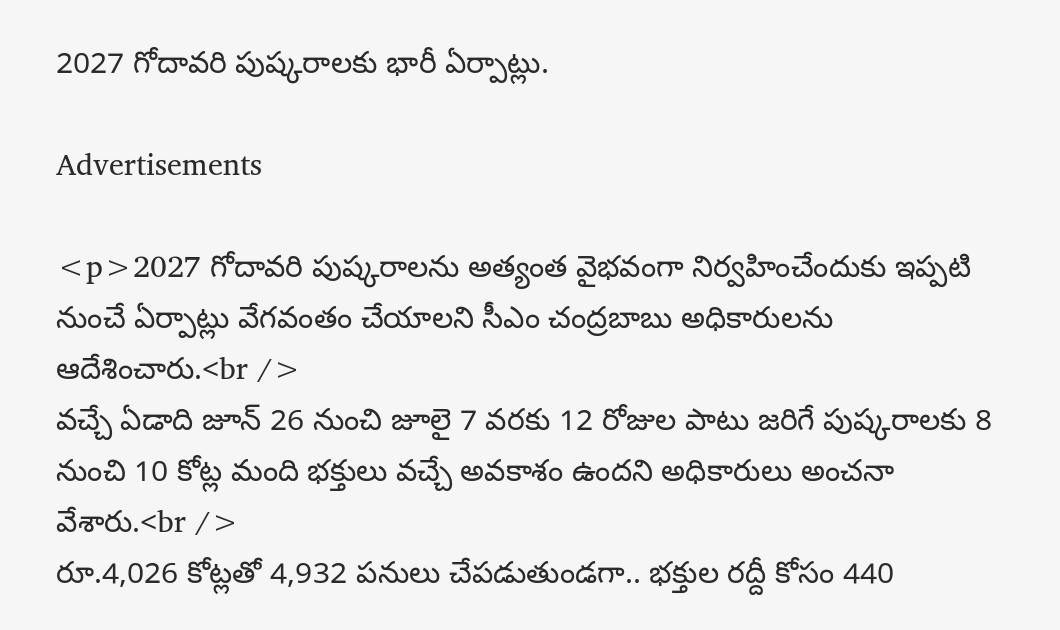2027 గోదావరి పుష్కరాలకు భారీ ఏర్పాట్లు.

Advertisements

<p>2027 గోదావరి పుష్కరాలను అత్యంత వైభవంగా నిర్వహించేందుకు ఇప్పటి నుంచే ఏర్పాట్లు వేగవంతం చేయాలని సీఎం చంద్రబాబు అధికారులను ఆదేశించారు.<br />
వచ్చే ఏడాది జూన్ 26 నుంచి జూలై 7 వరకు 12 రోజుల పాటు జరిగే పుష్కరాలకు 8 నుంచి 10 కోట్ల మంది భక్తులు వచ్చే అవకాశం ఉందని అధికారులు అంచనా వేశారు.<br />
రూ.4,026 కోట్లతో 4,932 పనులు చేపడుతుండగా.. భక్తుల రద్దీ కోసం 440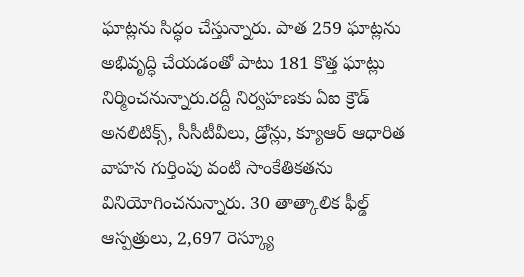ఘాట్లను సిద్ధం చేస్తున్నారు. పాత 259 ఘాట్లను అభివృద్ధి చేయడంతో పాటు 181 కొత్త ఘాట్లు నిర్మించనున్నారు.రద్దీ నిర్వహణకు ఏఐ క్రౌడ్ అనలిటిక్స్, సీసీటీవీలు, డ్రోన్లు, క్యూఆర్ ఆధారిత వాహన గుర్తింపు వంటి సాంకేతికతను వినియోగించనున్నారు. 30 తాత్కాలిక ఫీల్డ్ ఆస్పత్రులు, 2,697 రెస్క్యూ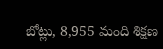బోట్లు, 8,955 మంది శిక్షణ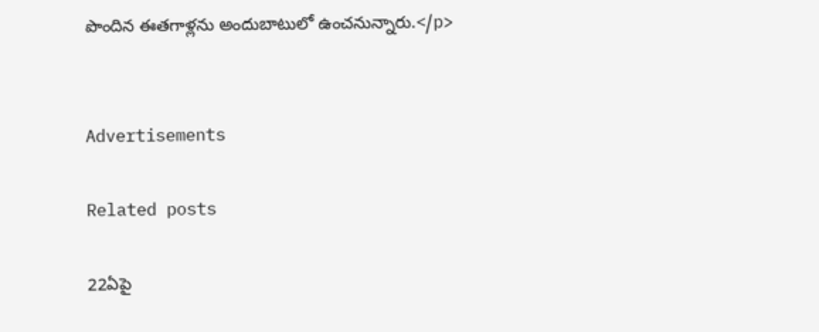పొందిన ఈతగాళ్లను అందుబాటులో ఉంచనున్నారు.</p>


Advertisements

Related posts

22ఏపై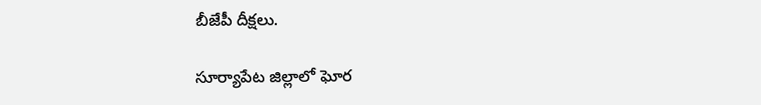బీజేపీ దీక్షలు.

సూర్యాపేట జిల్లాలో ఘోర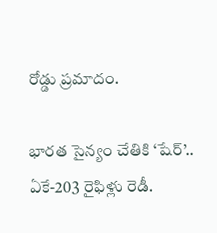రోడ్డు ప్రమాదం.

భారత సైన్యం చేతికి ‘షేర్’.. ఏకే-203 రైఫిళ్లు రెడీ.